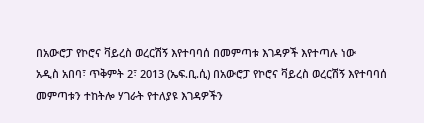በአውሮፓ የኮሮና ቫይረስ ወረርሽኝ እየተባባሰ በመምጣቱ እገዳዎች እየተጣሉ ነው
አዲስ አበባ፣ ጥቅምት 2፣ 2013 (ኤፍ.ቢ.ሲ) በአውሮፓ የኮሮና ቫይረስ ወረርሽኝ እየተባባሰ መምጣቱን ተከትሎ ሃገራት የተለያዩ እገዳዎችን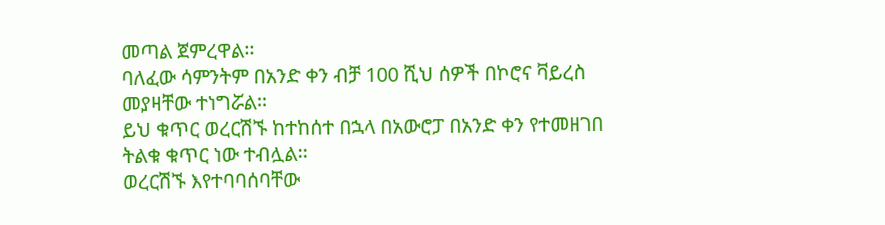መጣል ጀምረዋል፡፡
ባለፈው ሳምንትም በአንድ ቀን ብቻ 100 ሺህ ሰዎች በኮሮና ቫይረስ መያዛቸው ተነግሯል፡፡
ይህ ቁጥር ወረርሽኙ ከተከሰተ በኋላ በአውሮፓ በአንድ ቀን የተመዘገበ ትልቁ ቁጥር ነው ተብሏል፡፡
ወረርሽኙ እየተባባሰባቸው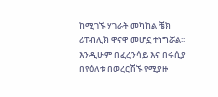ከሚገኙ ሃገራት መካከል ቼክ ሪፐብሊክ ዋናዋ መሆኗ ተነግሯል፡፡
እንዲሁም በፈረንሳይ እና በሩሲያ በየዕለቱ በወረርሽኙ የሚያዙ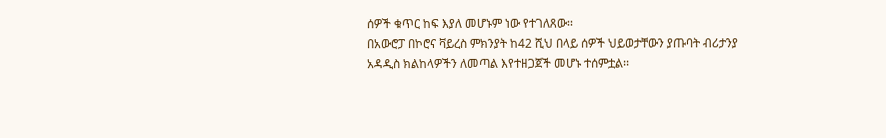ሰዎች ቁጥር ከፍ እያለ መሆኑም ነው የተገለጸው፡፡
በአውሮፓ በኮሮና ቫይረስ ምክንያት ከ42 ሺህ በላይ ሰዎች ህይወታቸውን ያጡባት ብሪታንያ አዳዲስ ክልከላዎችን ለመጣል እየተዘጋጀች መሆኑ ተሰምቷል፡፡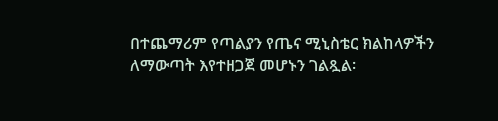በተጨማሪም የጣልያን የጤና ሚኒስቴር ክልከላዎችን ለማውጣት እየተዘጋጀ መሆኑን ገልጿል፡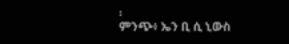፡
ምንጭ፥ ኤን ቢ ሲ ኒውስ